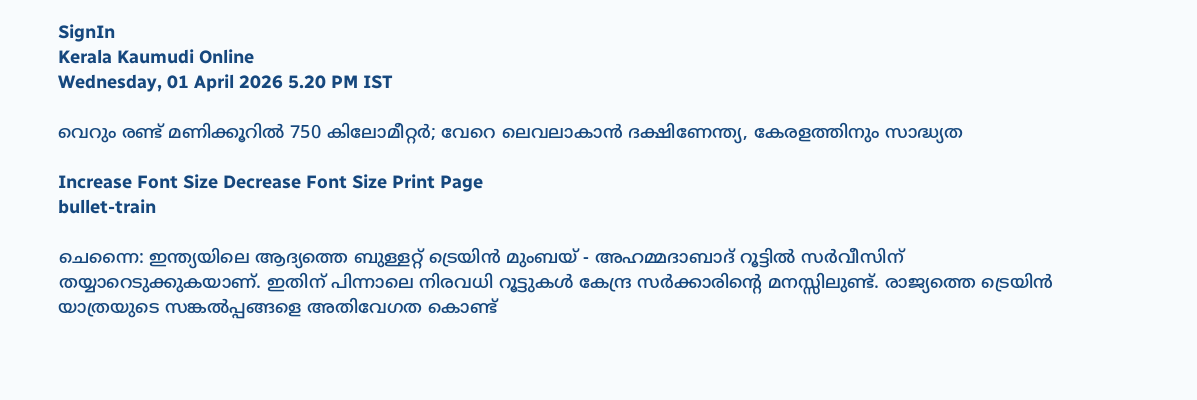SignIn
Kerala Kaumudi Online
Wednesday, 01 April 2026 5.20 PM IST

വെറും രണ്ട് മണിക്കൂറില്‍ 750 കിലോമീറ്റര്‍; വേറെ ലെവലാകാന്‍ ദക്ഷിണേന്ത്യ, കേരളത്തിനും സാദ്ധ്യത

Increase Font Size Decrease Font Size Print Page
bullet-train

ചെന്നൈ: ഇന്ത്യയിലെ ആദ്യത്തെ ബുള്ളറ്റ് ട്രെയിന്‍ മുംബയ് - അഹമ്മദാബാദ് റൂട്ടില്‍ സര്‍വീസിന് തയ്യാറെടുക്കുകയാണ്. ഇതിന് പിന്നാലെ നിരവധി റൂട്ടുകള്‍ കേന്ദ്ര സര്‍ക്കാരിന്റെ മനസ്സിലുണ്ട്. രാജ്യത്തെ ട്രെയിന്‍ യാത്രയുടെ സങ്കല്‍പ്പങ്ങളെ അതിവേഗത കൊണ്ട്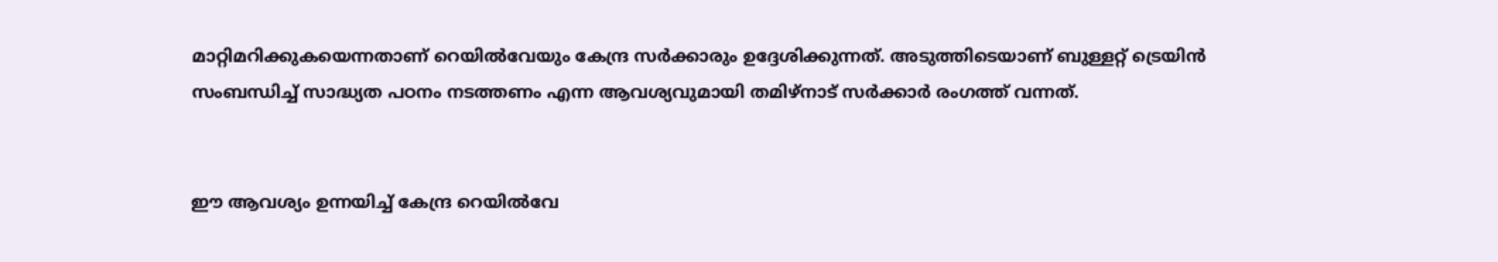മാറ്റിമറിക്കുകയെന്നതാണ് റെയില്‍വേയും കേന്ദ്ര സര്‍ക്കാരും ഉദ്ദേശിക്കുന്നത്. അടുത്തിടെയാണ് ബുള്ളറ്റ് ട്രെയിന്‍ സംബന്ധിച്ച് സാദ്ധ്യത പഠനം നടത്തണം എന്ന ആവശ്യവുമായി തമിഴ്‌നാട് സര്‍ക്കാര്‍ രംഗത്ത് വന്നത്.


ഈ ആവശ്യം ഉന്നയിച്ച് കേന്ദ്ര റെയില്‍വേ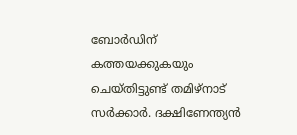ബോര്‍ഡിന് കത്തയക്കുകയും ചെയ്തിട്ടുണ്ട് തമിഴ്‌നാട് സര്‍ക്കാര്‍. ദക്ഷിണേന്ത്യന്‍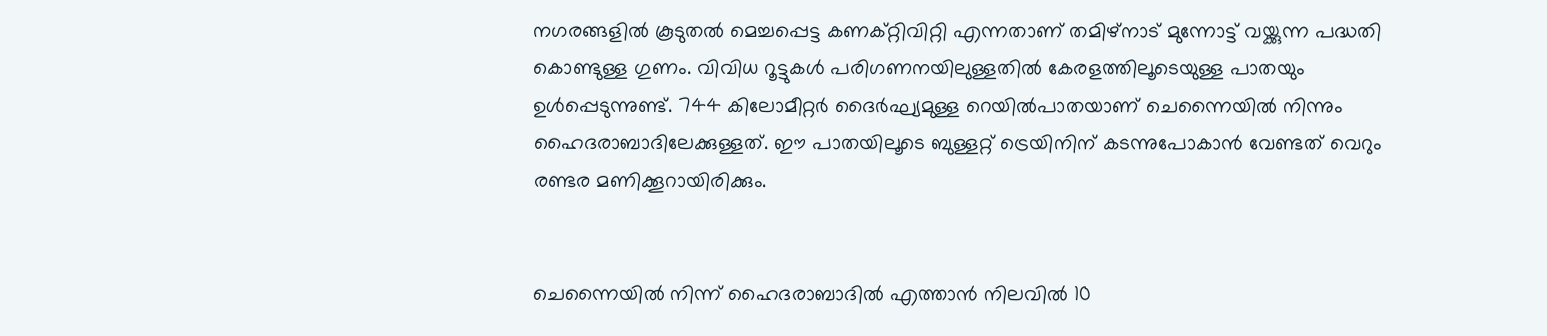നഗരങ്ങളില്‍ കൂടുതല്‍ മെച്ചപ്പെട്ട കണക്റ്റിവിറ്റി എന്നതാണ് തമിഴ്‌നാട് മുന്നോട്ട് വയ്ക്കുന്ന പദ്ധതി കൊണ്ടുള്ള ഗുണം. വിവിധ റൂട്ടുകള്‍ പരിഗണനയിലുള്ളതില്‍ കേരളത്തിലൂടെയുള്ള പാതയും ഉള്‍പ്പെടുന്നുണ്ട്. 744 കിലോമീറ്റര്‍ ദൈര്‍ഘ്യമുള്ള റെയില്‍പാതയാണ് ചെന്നൈയില്‍ നിന്നും ഹൈദരാബാദിലേക്കുള്ളത്. ഈ പാതയിലൂടെ ബുള്ളറ്റ് ട്രെയിനിന് കടന്നുപോകാന്‍ വേണ്ടത് വെറും രണ്ടര മണിക്കൂറായിരിക്കും.


ചെന്നൈയില്‍ നിന്ന് ഹൈദരാബാദില്‍ എത്താന്‍ നിലവില്‍ 10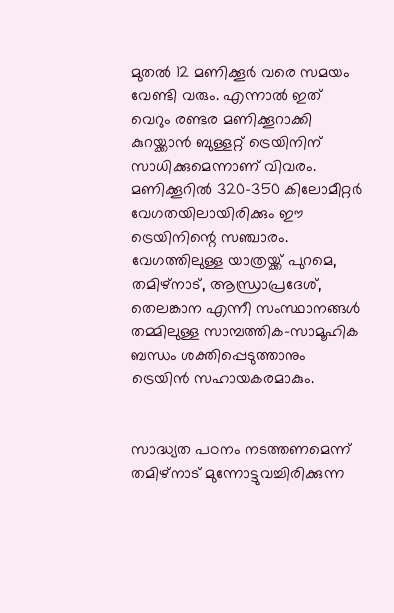മുതല്‍ 12 മണിക്കൂര്‍ വരെ സമയം വേണ്ടി വരും. എന്നാല്‍ ഇത് വെറും രണ്ടര മണിക്കൂറാക്കി കുറയ്ക്കാന്‍ ബുള്ളറ്റ് ട്രെയിനിന് സാധിക്കുമെന്നാണ് വിവരം. മണിക്കൂറില്‍ 320-350 കിലോമീറ്റര്‍ വേഗതയിലായിരിക്കും ഈ ട്രെയിനിന്റെ സഞ്ചാരം. വേഗത്തിലുള്ള യാത്രയ്ക്ക് പുറമെ, തമിഴ്നാട്, ആന്ധ്രാപ്രദേശ്, തെലങ്കാന എന്നീ സംസ്ഥാനങ്ങള്‍ തമ്മിലുള്ള സാമ്പത്തിക-സാമൂഹിക ബന്ധം ശക്തിപ്പെടുത്താനും ട്രെയിന്‍ സഹായകരമാകും.


സാദ്ധ്യത പഠനം നടത്തണമെന്ന് തമിഴ്‌നാട് മുന്നോട്ടുവച്ചിരിക്കുന്ന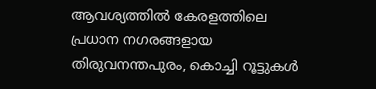ആവശ്യത്തില്‍ കേരളത്തിലെ പ്രധാന നഗരങ്ങളായ തിരുവനന്തപുരം, കൊച്ചി റൂട്ടുകള്‍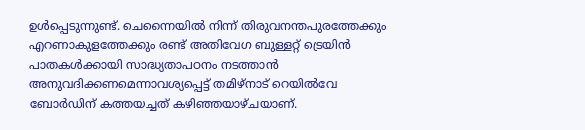ഉള്‍പ്പെടുന്നുണ്ട്. ചെന്നൈയില്‍ നിന്ന് തിരുവനന്തപുരത്തേക്കും എറണാകുളത്തേക്കും രണ്ട് അതിവേഗ ബുള്ളറ്റ് ട്രെയിന്‍ പാതകള്‍ക്കായി സാദ്ധ്യതാപഠനം നടത്താന്‍ അനുവദിക്കണമെന്നാവശ്യപ്പെട്ട് തമിഴ്‌നാട് റെയില്‍വേ ബോര്‍ഡിന് കത്തയച്ചത് കഴിഞ്ഞയാഴ്ചയാണ്.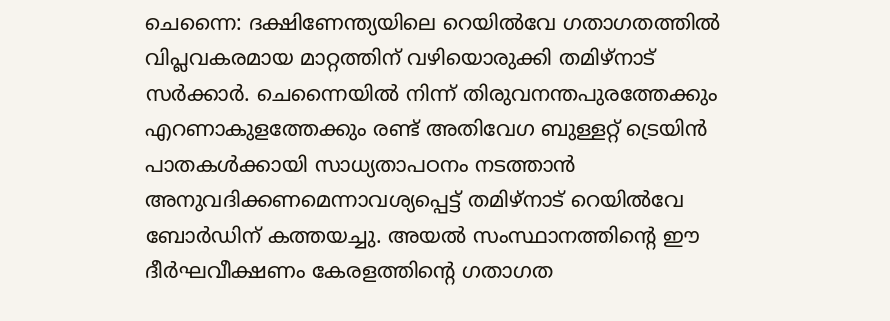ചെന്നൈ: ദക്ഷിണേന്ത്യയിലെ റെയില്‍വേ ഗതാഗതത്തില്‍ വിപ്ലവകരമായ മാറ്റത്തിന് വഴിയൊരുക്കി തമിഴ്‌നാട് സര്‍ക്കാര്‍. ചെന്നൈയില്‍ നിന്ന് തിരുവനന്തപുരത്തേക്കും എറണാകുളത്തേക്കും രണ്ട് അതിവേഗ ബുള്ളറ്റ് ട്രെയിന്‍ പാതകള്‍ക്കായി സാധ്യതാപഠനം നടത്താന്‍ അനുവദിക്കണമെന്നാവശ്യപ്പെട്ട് തമിഴ്‌നാട് റെയില്‍വേ ബോര്‍ഡിന് കത്തയച്ചു. അയല്‍ സംസ്ഥാനത്തിന്റെ ഈ ദീര്‍ഘവീക്ഷണം കേരളത്തിന്റെ ഗതാഗത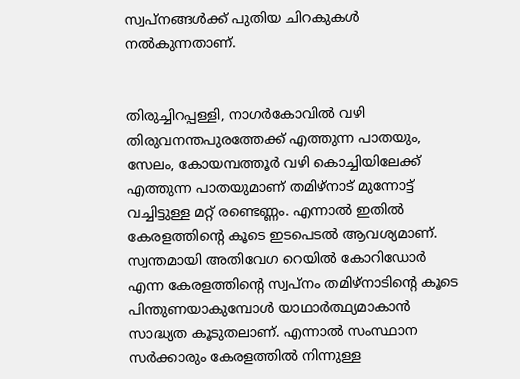സ്വപ്നങ്ങള്‍ക്ക് പുതിയ ചിറകുകള്‍ നല്‍കുന്നതാണ്.


തിരുച്ചിറപ്പള്ളി, നാഗര്‍കോവില്‍ വഴി തിരുവനന്തപുരത്തേക്ക് എത്തുന്ന പാതയും, സേലം, കോയമ്പത്തൂര്‍ വഴി കൊച്ചിയിലേക്ക് എത്തുന്ന പാതയുമാണ് തമിഴ്‌നാട് മുന്നോട്ട് വച്ചിട്ടുള്ള മറ്റ് രണ്ടെണ്ണം. എന്നാല്‍ ഇതില്‍ കേരളത്തിന്റെ കൂടെ ഇടപെടല്‍ ആവശ്യമാണ്. സ്വന്തമായി അതിവേഗ റെയില്‍ കോറിഡോര്‍ എന്ന കേരളത്തിന്റെ സ്വപ്‌നം തമിഴ്‌നാടിന്റെ കൂടെ പിന്തുണയാകുമ്പോള്‍ യാഥാര്‍ത്ഥ്യമാകാന്‍ സാദ്ധ്യത കൂടുതലാണ്. എന്നാല്‍ സംസ്ഥാന സര്‍ക്കാരും കേരളത്തില്‍ നിന്നുള്ള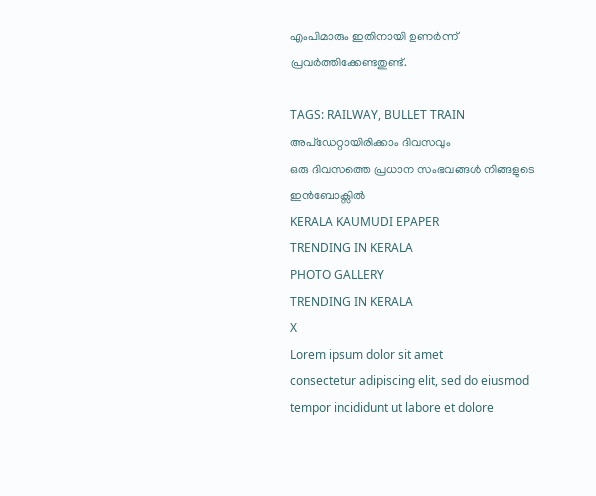എംപിമാരും ഇതിനായി ഉണര്‍ന്ന് പ്രവര്‍ത്തിക്കേണ്ടതുണ്ട്.

TAGS: RAILWAY, BULLET TRAIN
അപ്ഡേറ്റായിരിക്കാം ദിവസവും
ഒരു ദിവസത്തെ പ്രധാന സംഭവങ്ങൾ നിങ്ങളുടെ ഇൻബോക്സിൽ
KERALA KAUMUDI EPAPER
TRENDING IN KERALA
PHOTO GALLERY
TRENDING IN KERALA
X
Lorem ipsum dolor sit amet
consectetur adipiscing elit, sed do eiusmod tempor incididunt ut labore et dolore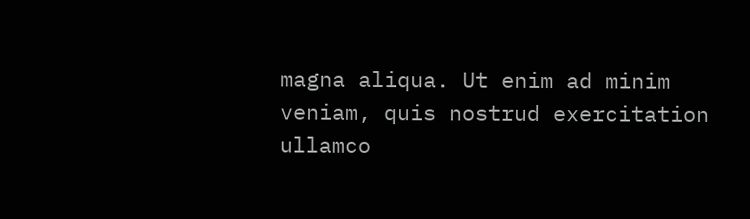magna aliqua. Ut enim ad minim veniam, quis nostrud exercitation ullamco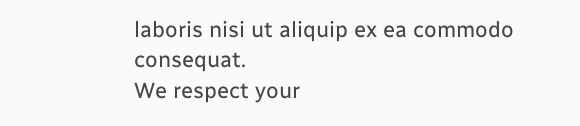laboris nisi ut aliquip ex ea commodo consequat.
We respect your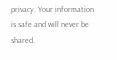privacy. Your information is safe and will never be shared.